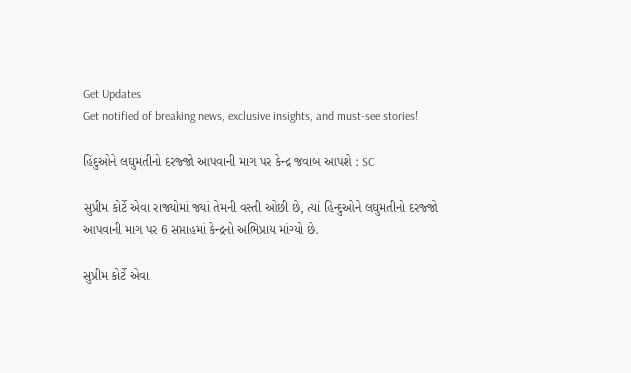Get Updates
Get notified of breaking news, exclusive insights, and must-see stories!

હિંદુઓને લઘુમતીનો દરજ્જો આપવાની માગ પર કેન્દ્ર જવાબ આપશે : SC

સુપ્રીમ કોર્ટે એવા રાજ્યોમાં જ્યાં તેમની વસ્તી ઓછી છે, ત્યાં હિન્દુઓને લઘુમતીનો દરજ્જો આપવાની માગ પર 6 સપ્તાહમાં કેન્દ્રનો અભિપ્રાય માંગ્યો છે.

સુપ્રીમ કોર્ટે એવા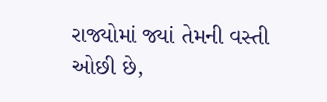રાજ્યોમાં જ્યાં તેમની વસ્તી ઓછી છે,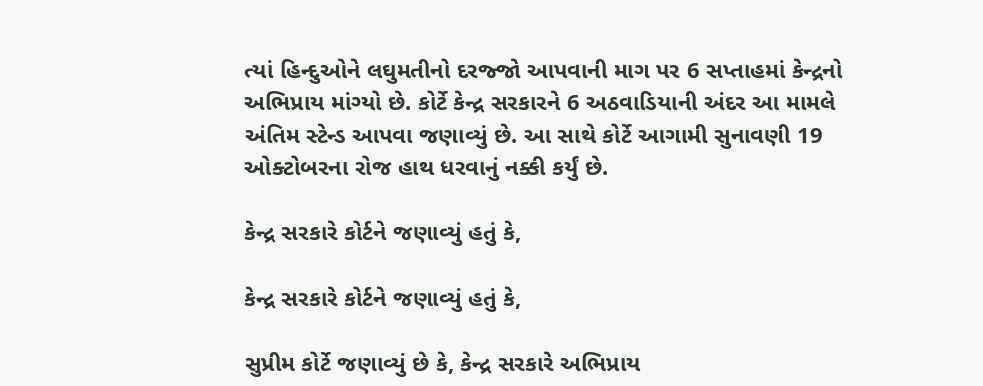ત્યાં હિન્દુઓને લઘુમતીનો દરજ્જો આપવાની માગ પર 6 સપ્તાહમાં કેન્દ્રનો અભિપ્રાય માંગ્યો છે. કોર્ટે કેન્દ્ર સરકારને 6 અઠવાડિયાની અંદર આ મામલે અંતિમ સ્ટેન્ડ આપવા જણાવ્યું છે. આ સાથે કોર્ટે આગામી સુનાવણી 19 ઓક્ટોબરના રોજ હાથ ધરવાનું નક્કી કર્યું છે.

કેન્દ્ર સરકારે કોર્ટને જણાવ્યું હતું કે,

કેન્દ્ર સરકારે કોર્ટને જણાવ્યું હતું કે,

સુપ્રીમ કોર્ટે જણાવ્યું છે કે, કેન્દ્ર સરકારે અભિપ્રાય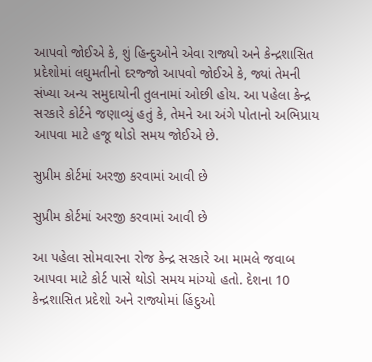આપવો જોઈએ કે, શું હિન્દુઓને એવા રાજ્યો અને કેન્દ્રશાસિત પ્રદેશોમાં લઘુમતીનો દરજ્જો આપવો જોઈએ કે, જ્યાં તેમની સંખ્યા અન્ય સમુદાયોની તુલનામાં ઓછી હોય. આ પહેલા કેન્દ્ર સરકારે કોર્ટને જણાવ્યું હતું કે, તેમને આ અંગે પોતાનો અભિપ્રાય આપવા માટે હજૂ થોડો સમય જોઈએ છે.

સુપ્રીમ કોર્ટમાં અરજી કરવામાં આવી છે

સુપ્રીમ કોર્ટમાં અરજી કરવામાં આવી છે

આ પહેલા સોમવારના રોજ કેન્દ્ર સરકારે આ મામલે જવાબ આપવા માટે કોર્ટ પાસે થોડો સમય માંગ્યો હતો. દેશના 10 કેન્દ્રશાસિત પ્રદેશો અને રાજ્યોમાં હિંદુઓ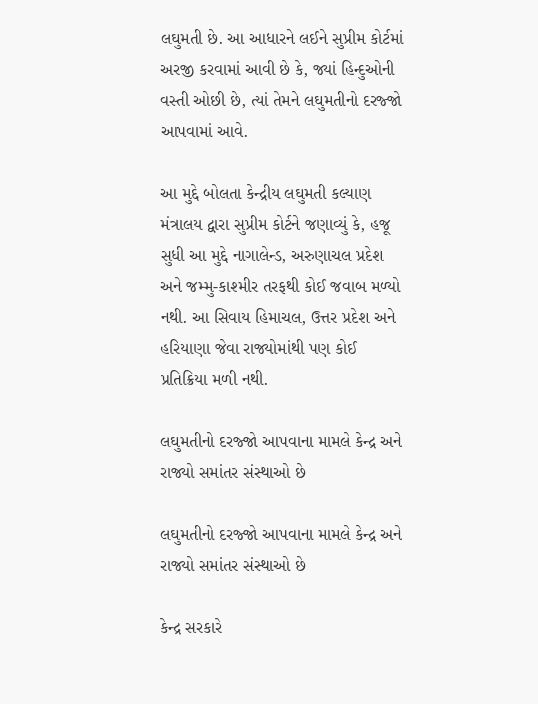લઘુમતી છે. આ આધારને લઈને સુપ્રીમ કોર્ટમાં અરજી કરવામાં આવી છે કે, જ્યાં હિન્દુઓની વસ્તી ઓછી છે, ત્યાં તેમને લઘુમતીનો દરજ્જો આપવામાં આવે.

આ મુદ્દે બોલતા કેન્દ્રીય લઘુમતી કલ્યાણ મંત્રાલય દ્વારા સુપ્રીમ કોર્ટને જણાવ્યું કે, હજૂ સુધી આ મુદ્દે નાગાલેન્ડ, અરુણાચલ પ્રદેશ અને જમ્મુ-કાશ્મીર તરફથી કોઈ જવાબ મળ્યો નથી. આ સિવાય હિમાચલ, ઉત્તર પ્રદેશ અને હરિયાણા જેવા રાજ્યોમાંથી પણ કોઈ પ્રતિક્રિયા મળી નથી.

લઘુમતીનો દરજ્જો આપવાના મામલે કેન્દ્ર અને રાજ્યો સમાંતર સંસ્થાઓ છે

લઘુમતીનો દરજ્જો આપવાના મામલે કેન્દ્ર અને રાજ્યો સમાંતર સંસ્થાઓ છે

કેન્દ્ર સરકારે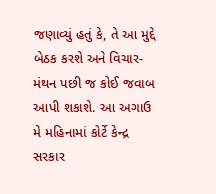જણાવ્યું હતું કે, તે આ મુદ્દે બેઠક કરશે અને વિચાર-મંથન પછી જ કોઈ જવાબ આપી શકાશે. આ અગાઉ મે મહિનામાં કોર્ટે કેન્દ્ર સરકાર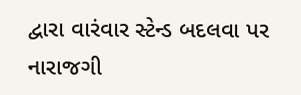દ્વારા વારંવાર સ્ટેન્ડ બદલવા પર નારાજગી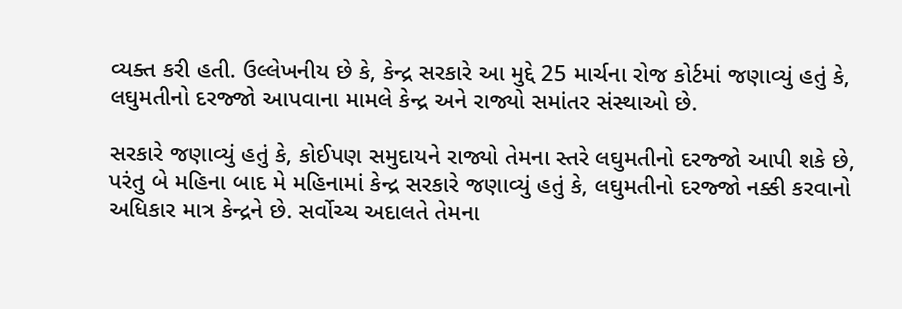વ્યક્ત કરી હતી. ઉલ્લેખનીય છે કે, કેન્દ્ર સરકારે આ મુદ્દે 25 માર્ચના રોજ કોર્ટમાં જણાવ્યું હતું કે, લઘુમતીનો દરજ્જો આપવાના મામલે કેન્દ્ર અને રાજ્યો સમાંતર સંસ્થાઓ છે.

સરકારે જણાવ્યું હતું કે, કોઈપણ સમુદાયને રાજ્યો તેમના સ્તરે લઘુમતીનો દરજ્જો આપી શકે છે, પરંતુ બે મહિના બાદ મે મહિનામાં કેન્દ્ર સરકારે જણાવ્યું હતું કે, લઘુમતીનો દરજ્જો નક્કી કરવાનો અધિકાર માત્ર કેન્દ્રને છે. સર્વોચ્ચ અદાલતે તેમના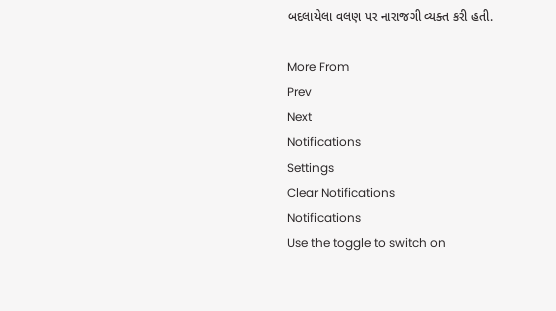બદલાયેલા વલણ પર નારાજગી વ્યક્ત કરી હતી.

More From
Prev
Next
Notifications
Settings
Clear Notifications
Notifications
Use the toggle to switch on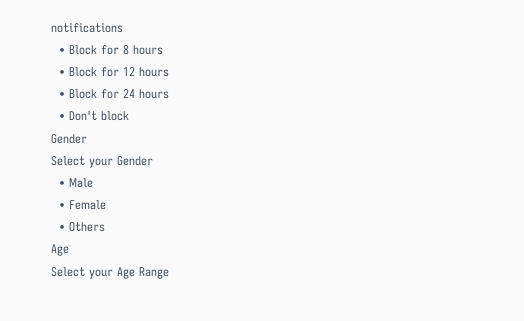notifications
  • Block for 8 hours
  • Block for 12 hours
  • Block for 24 hours
  • Don't block
Gender
Select your Gender
  • Male
  • Female
  • Others
Age
Select your Age Range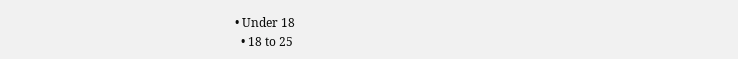• Under 18
  • 18 to 25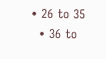• 26 to 35
  • 36 to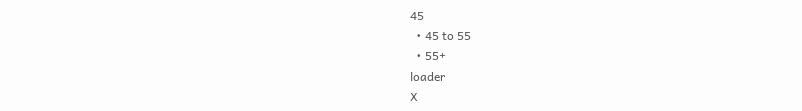45
  • 45 to 55
  • 55+
loader
X